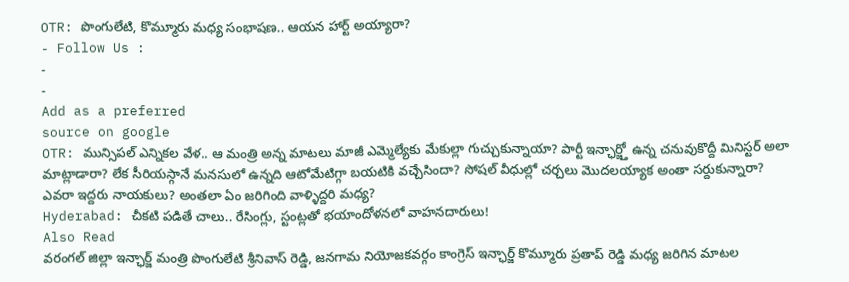OTR: పొంగులేటి, కొమ్మూరు మధ్య సంభాషణ.. ఆయన హార్ట్ అయ్యారా?
- Follow Us :
-
-
Add as a preferred
source on google
OTR: మున్సిపల్ ఎన్నికల వేళ.. ఆ మంత్రి అన్న మాటలు మాజీ ఎమ్మెల్యేకు మేకుల్లా గుచ్చుకున్నాయా? పార్టీ ఇన్ఛార్జ్తో ఉన్న చనువుకొద్దీ మినిస్టర్ అలా మాట్లాడారా? లేక సీరియస్గానే మనసులో ఉన్నది ఆటోమేటిగ్గా బయటికి వచ్చేసిందా? సోషల్ వీధుల్లో చర్చలు మొదలయ్యాక అంతా సర్దుకున్నారా? ఎవరా ఇద్దరు నాయకులు? అంతలా ఏం జరిగింది వాళ్ళిద్దరి మధ్య?
Hyderabad: చీకటి పడితే చాలు.. రేసింగ్లు, స్టంట్లతో భయాందోళనలో వాహనదారులు!
Also Read
వరంగల్ జిల్లా ఇన్ఛార్జ్ మంత్రి పొంగులేటి శ్రీనివాస్ రెడ్డి, జనగామ నియోజకవర్గం కాంగ్రెస్ ఇన్ఛార్జ్ కొమ్మూరు ప్రతాప్ రెడ్డి మధ్య జరిగిన మాటల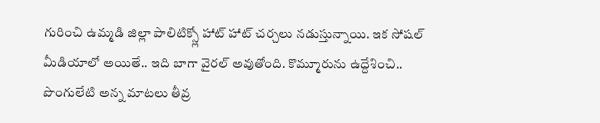గురించి ఉమ్మడి జిల్లా పాలిటిక్స్లో హాట్ హాట్ చర్చలు నడుస్తున్నాయి. ఇక సోషల్ మీడియాలో అయితే.. ఇది బాగా వైరల్ అవుతోంది. కొమ్మూరును ఉద్దేశించి.. పొంగులేటి అన్న మాటలు తీవ్ర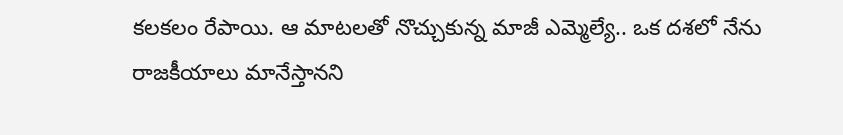కలకలం రేపాయి. ఆ మాటలతో నొచ్చుకున్న మాజీ ఎమ్మెల్యే.. ఒక దశలో నేను రాజకీయాలు మానేస్తానని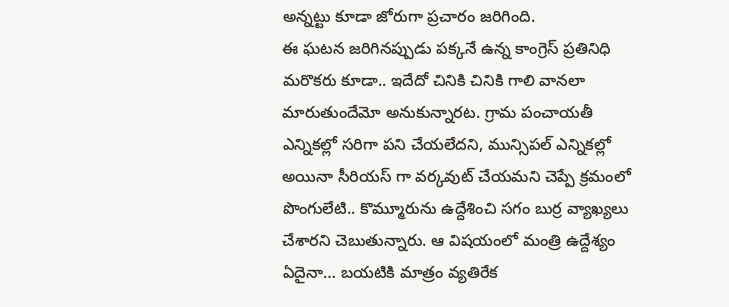అన్నట్టు కూడా జోరుగా ప్రచారం జరిగింది.
ఈ ఘటన జరిగినప్పుడు పక్కనే ఉన్న కాంగ్రెస్ ప్రతినిధి మరొకరు కూడా.. ఇదేదో చినికి చినికి గాలి వానలా మారుతుందేమో అనుకున్నారట. గ్రామ పంచాయతీ ఎన్నికల్లో సరిగా పని చేయలేదని, మున్సిపల్ ఎన్నికల్లో అయినా సీరియస్ గా వర్కవుట్ చేయమని చెప్పే క్రమంలో పొంగులేటి.. కొమ్మూరును ఉద్దేశించి సగం బుర్ర వ్యాఖ్యలు చేశారని చెబుతున్నారు. ఆ విషయంలో మంత్రి ఉద్దేశ్యం ఏదైనా… బయటికి మాత్రం వ్యతిరేక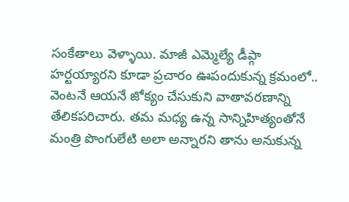సంకేతాలు వెళ్ళాయి. మాజీ ఎమ్మెల్యే డీప్గా హర్టయ్యారని కూడా ప్రచారం ఊపందుకున్న క్రమంలో.. వెంటనే ఆయనే జోక్యం చేసుకుని వాతావరణాన్ని తేలికపరిచారు. తమ మధ్య ఉన్న సాన్నిహిత్యంతోనే మంత్రి పొంగులేటి అలా అన్నారని తాను అనుకున్న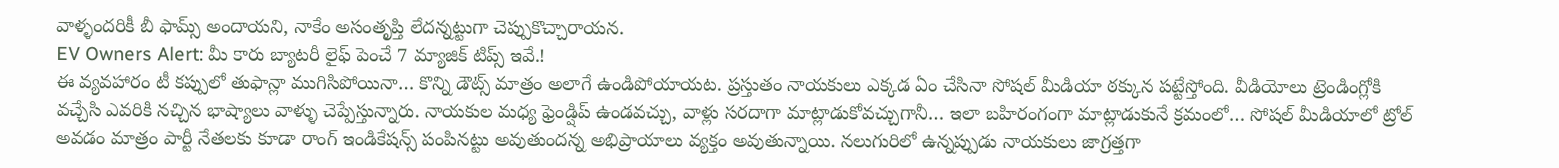వాళ్ళందరికీ బీ ఫామ్స్ అందాయని, నాకేం అసంతృప్తి లేదన్నట్టుగా చెప్పుకొచ్చారాయన.
EV Owners Alert: మీ కారు బ్యాటరీ లైఫ్ పెంచే 7 మ్యాజిక్ టిప్స్ ఇవే.!
ఈ వ్యవహారం టీ కప్పులో తుఫాన్లా ముగిసిపోయినా… కొన్ని డౌట్స్ మాత్రం అలాగే ఉండిపోయాయట. ప్రస్తుతం నాయకులు ఎక్కడ ఏం చేసినా సోషల్ మీడియా ఠక్కున పట్టేస్తోంది. వీడియోలు ట్రెండింగ్లోకి వచ్చేసి ఎవరికి నచ్చిన భాష్యాలు వాళ్ళు చెప్పేస్తున్నారు. నాయకుల మధ్య ఫ్రెండ్షిప్ ఉండవచ్చు, వాళ్లు సరదాగా మాట్లాడుకోవచ్చుగానీ… ఇలా బహిరంగంగా మాట్లాడుకునే క్రమంలో… సోషల్ మీడియాలో ట్రోల్ అవడం మాత్రం పార్టీ నేతలకు కూడా రాంగ్ ఇండికేషన్స్ పంపినట్టు అవుతుందన్న అభిప్రాయాలు వ్యక్తం అవుతున్నాయి. నలుగురిలో ఉన్నప్పుడు నాయకులు జాగ్రత్తగా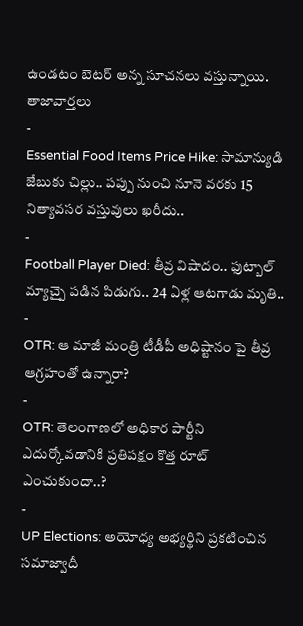ఉండటం బెటర్ అన్న సూచనలు వస్తున్నాయి.
తాజావార్తలు
-
Essential Food Items Price Hike: సామాన్యుడి జేబుకు చిల్లు.. పప్పు నుంచి నూనె వరకు 15 నిత్యావసర వస్తువులు ఖరీదు..
-
Football Player Died: తీవ్ర విషాదం.. ఫుట్బాల్ మ్యాచ్పై పడిన పిడుగు.. 24 ఏళ్ల ఆటగాడు మృతి..
-
OTR: ఆ మాజీ మంత్రి టీడీపీ అధిష్టానం పై తీవ్ర ఆగ్రహంతో ఉన్నారా?
-
OTR: తెలంగాణలో అధికార పార్టీని ఎదుర్కోవడానికి ప్రతిపక్షం కొత్త రూట్ ఎంచుకుందా..?
-
UP Elections: అయోధ్య అభ్యర్థిని ప్రకటించిన సమాజ్వాదీ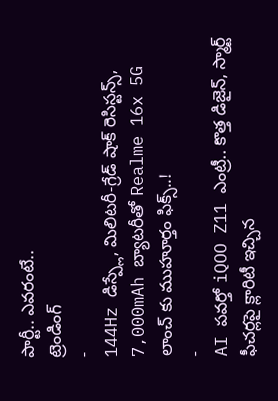పార్టీ.. ఎవరంటే..
ట్రెండింగ్
-
144Hz డిస్ప్లే, మిలిటరీ-గ్రేడ్ షాక్ రెసిస్టన్స్, 7,000mAh బ్యాటరీతో Realme 16x 5G లాంచ్ కు ముహూర్తం ఫిక్స్..!
-
AI పవర్తో iQOO Z11 ఎంట్రీ.. కొత్త డిజైన్, స్మార్ట్ ఫీచర్లపై క్లారిటీ ఇచ్చిన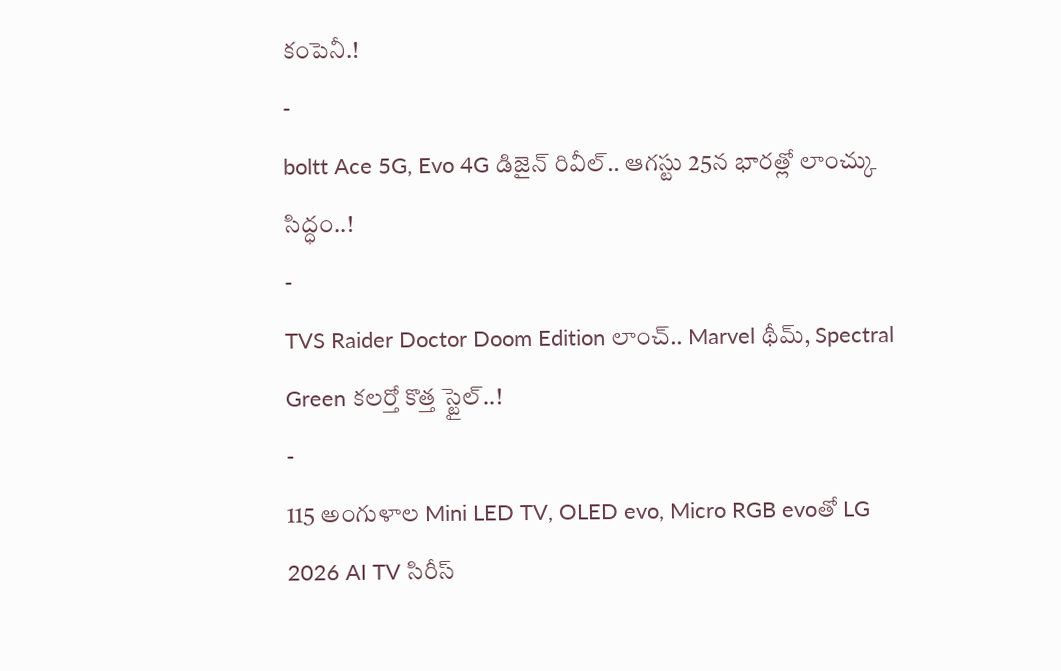కంపెనీ.!
-
boltt Ace 5G, Evo 4G డిజైన్ రివీల్.. ఆగస్టు 25న భారత్లో లాంచ్కు సిద్ధం..!
-
TVS Raider Doctor Doom Edition లాంచ్.. Marvel థీమ్, Spectral Green కలర్తో కొత్త స్టైల్..!
-
115 అంగుళాల Mini LED TV, OLED evo, Micro RGB evoతో LG 2026 AI TV సిరీస్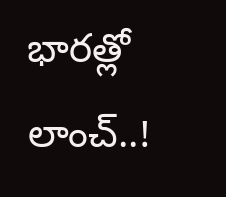భారత్లో లాంచ్..!